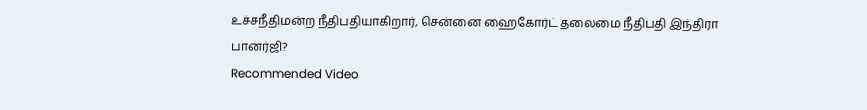உச்சநீதிமன்ற நீதிபதியாகிறார், சென்னை ஹைகோர்ட் தலைமை நீதிபதி இந்திரா பானர்ஜி?
Recommended Video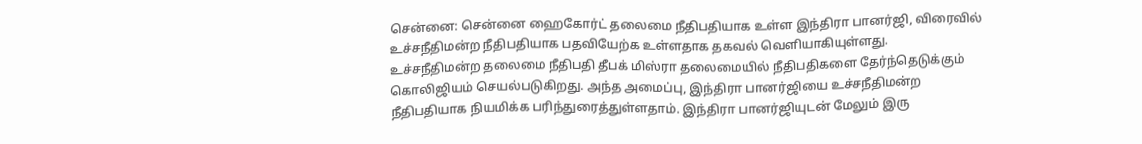சென்னை: சென்னை ஹைகோர்ட் தலைமை நீதிபதியாக உள்ள இந்திரா பானர்ஜி, விரைவில் உச்சநீதிமன்ற நீதிபதியாக பதவியேற்க உள்ளதாக தகவல் வெளியாகியுள்ளது.
உச்சநீதிமன்ற தலைமை நீதிபதி தீபக் மிஸ்ரா தலைமையில் நீதிபதிகளை தேர்ந்தெடுக்கும் கொலிஜியம் செயல்படுகிறது. அந்த அமைப்பு, இந்திரா பானர்ஜியை உச்சநீதிமன்ற நீதிபதியாக நியமிக்க பரிந்துரைத்துள்ளதாம். இந்திரா பானர்ஜியுடன் மேலும் இரு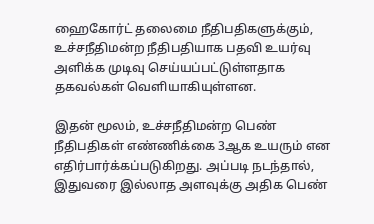ஹைகோர்ட் தலைமை நீதிபதிகளுக்கும், உச்சநீதிமன்ற நீதிபதியாக பதவி உயர்வு அளிக்க முடிவு செய்யப்பட்டுள்ளதாக தகவல்கள் வெளியாகியுள்ளன.

இதன் மூலம், உச்சநீதிமன்ற பெண் நீதிபதிகள் எண்ணிக்கை 3ஆக உயரும் என எதிர்பார்க்கப்படுகிறது. அப்படி நடந்தால், இதுவரை இல்லாத அளவுக்கு அதிக பெண்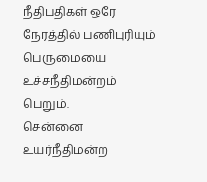நீதிபதிகள் ஒரே நேரத்தில் பணிபுரியும் பெருமையை உச்சநீதிமன்றம் பெறும்.
சென்னை உயர்நீதிமன்ற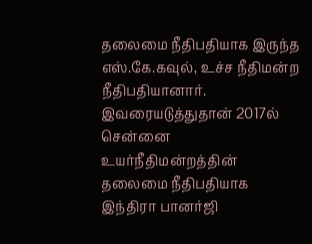தலைமை நீதிபதியாக இருந்த எஸ்.கே.கவுல், உச்ச நீதிமன்ற நீதிபதியானார். இவரையடுத்துதான் 2017ல் சென்னை உயர்நீதிமன்றத்தின் தலைமை நீதிபதியாக இந்திரா பானர்ஜி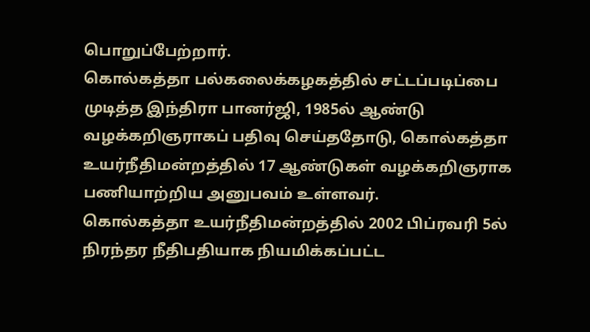பொறுப்பேற்றார்.
கொல்கத்தா பல்கலைக்கழகத்தில் சட்டப்படிப்பை முடித்த இந்திரா பானர்ஜி, 1985ல் ஆண்டு வழக்கறிஞராகப் பதிவு செய்ததோடு, கொல்கத்தா உயர்நீதிமன்றத்தில் 17 ஆண்டுகள் வழக்கறிஞராக பணியாற்றிய அனுபவம் உள்ளவர்.
கொல்கத்தா உயர்நீதிமன்றத்தில் 2002 பிப்ரவரி 5ல் நிரந்தர நீதிபதியாக நியமிக்கப்பட்ட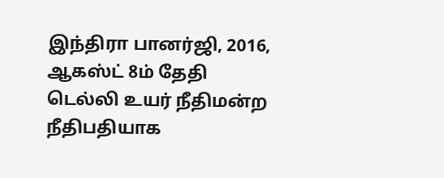இந்திரா பானர்ஜி, 2016, ஆகஸ்ட் 8ம் தேதி டெல்லி உயர் நீதிமன்ற நீதிபதியாக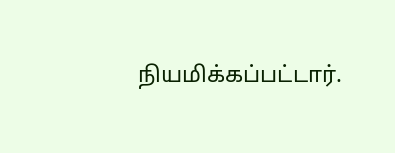நியமிக்கப்பட்டார்.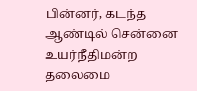பின்னர், கடந்த ஆண்டில் சென்னை உயர்நீதிமன்ற தலைமை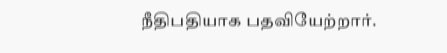நீதிபதியாக பதவியேற்றார்.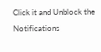Click it and Unblock the Notifications